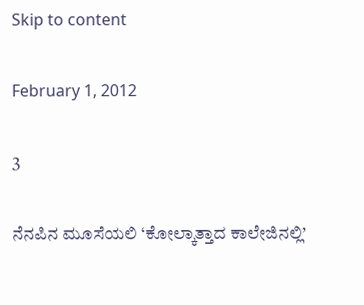Skip to content

February 1, 2012

3

ನೆನಪಿನ ಮೂಸೆಯಲಿ ‘ಕೋಲ್ಕಾತ್ತಾದ ಕಾಲೇಜಿನಲ್ಲಿ’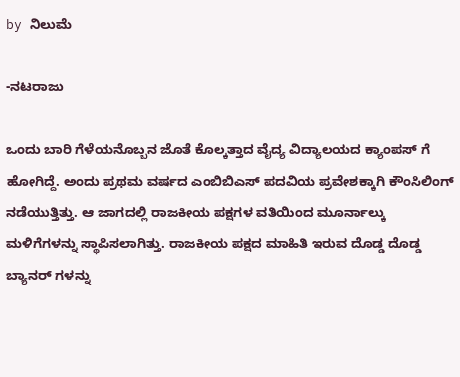by ನಿಲುಮೆ

-ನಟರಾಜು

ಒಂದು ಬಾರಿ ಗೆಳೆಯನೊಬ್ಬನ ಜೊತೆ ಕೊಲ್ಕತ್ತಾದ ವೈದ್ಯ ವಿದ್ಯಾಲಯದ ಕ್ಯಾಂಪಸ್ ಗೆ ಹೋಗಿದ್ದೆ. ಅಂದು ಪ್ರಥಮ ವರ್ಷದ ಎಂಬಿಬಿಎಸ್ ಪದವಿಯ ಪ್ರವೇಶಕ್ಕಾಗಿ ಕೌಂಸಿಲಿಂಗ್ ನಡೆಯುತ್ತಿತ್ತು. ಆ ಜಾಗದಲ್ಲಿ ರಾಜಕೀಯ ಪಕ್ಷಗಳ ವತಿಯಿಂದ ಮೂರ್ನಾಲ್ಕು ಮಳಿಗೆಗಳನ್ನು ಸ್ಥಾಪಿಸಲಾಗಿತ್ತು. ರಾಜಕೀಯ ಪಕ್ಷದ ಮಾಹಿತಿ ಇರುವ ದೊಡ್ಡ ದೊಡ್ಡ ಬ್ಯಾನರ್ ಗಳನ್ನು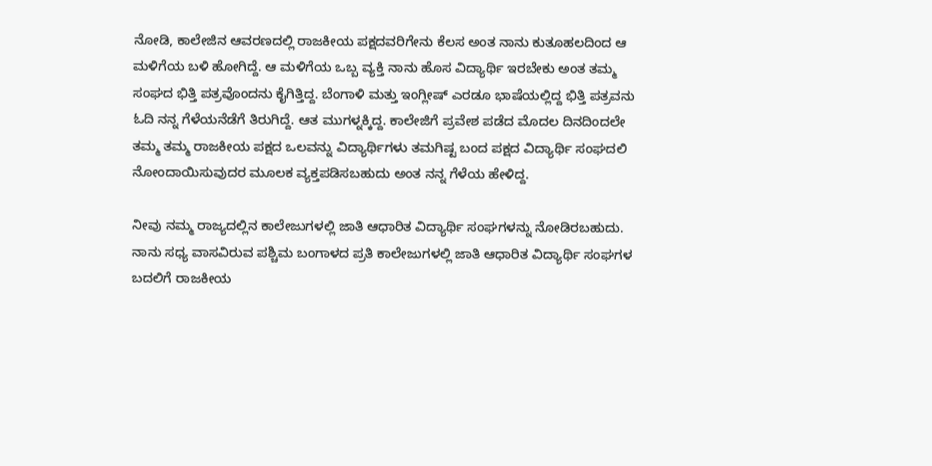ನೋಡಿ, ಕಾಲೇಜಿನ ಆವರಣದಲ್ಲಿ ರಾಜಕೀಯ ಪಕ್ಷದವರಿಗೇನು ಕೆಲಸ ಅಂತ ನಾನು ಕುತೂಹಲದಿಂದ ಆ ಮಳಿಗೆಯ ಬಳಿ ಹೋಗಿದ್ದೆ. ಆ ಮಳಿಗೆಯ ಒಬ್ಬ ವ್ಯಕ್ತಿ ನಾನು ಹೊಸ ವಿದ್ಯಾರ್ಥಿ ಇರಬೇಕು ಅಂತ ತಮ್ಮ ಸಂಘದ ಭಿತ್ತಿ ಪತ್ರವೊಂದನು ಕೈಗಿತ್ತಿದ್ದ. ಬೆಂಗಾಳಿ ಮತ್ತು ಇಂಗ್ಲೀಷ್ ಎರಡೂ ಭಾಷೆಯಲ್ಲಿದ್ದ ಭಿತ್ತಿ ಪತ್ರವನು ಓದಿ ನನ್ನ ಗೆಳೆಯನೆಡೆಗೆ ತಿರುಗಿದ್ದೆ. ಆತ ಮುಗಳ್ನಕ್ಕಿದ್ದ. ಕಾಲೇಜಿಗೆ ಪ್ರವೇಶ ಪಡೆದ ಮೊದಲ ದಿನದಿಂದಲೇ ತಮ್ಮ ತಮ್ಮ ರಾಜಕೀಯ ಪಕ್ಷದ ಒಲವನ್ನು ವಿದ್ಯಾರ್ಥಿಗಳು ತಮಗಿಷ್ಟ ಬಂದ ಪಕ್ಷದ ವಿದ್ಯಾರ್ಥಿ ಸಂಘದಲಿ ನೋಂದಾಯಿಸುವುದರ ಮೂಲಕ ವ್ಯಕ್ತಪಡಿಸಬಹುದು ಅಂತ ನನ್ನ ಗೆಳೆಯ ಹೇಳಿದ್ದ.

ನೀವು ನಮ್ಮ ರಾಜ್ಯದಲ್ಲಿನ ಕಾಲೇಜುಗಳಲ್ಲಿ ಜಾತಿ ಆಧಾರಿತ ವಿದ್ಯಾರ್ಥಿ ಸಂಘಗಳನ್ನು ನೋಡಿರಬಹುದು. ನಾನು ಸಧ್ಯ ವಾಸವಿರುವ ಪಶ್ಚಿಮ ಬಂಗಾಳದ ಪ್ರತಿ ಕಾಲೇಜುಗಳಲ್ಲಿ ಜಾತಿ ಆಧಾರಿತ ವಿದ್ಯಾರ್ಥಿ ಸಂಘಗಳ ಬದಲಿಗೆ ರಾಜಕೀಯ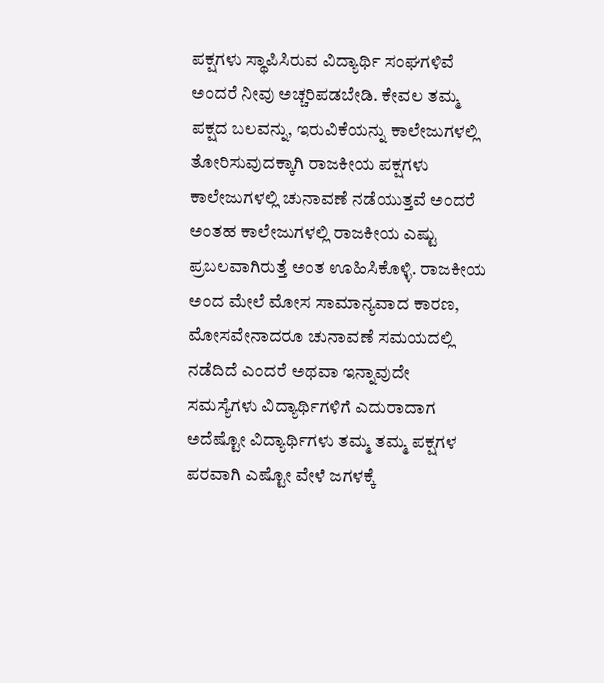ಪಕ್ಷಗಳು ಸ್ಥಾಪಿಸಿರುವ ವಿದ್ಯಾರ್ಥಿ ಸಂಘಗಳಿವೆ ಅಂದರೆ ನೀವು ಅಚ್ಚರಿಪಡಬೇಡಿ. ಕೇವಲ ತಮ್ಮ ಪಕ್ಷದ ಬಲವನ್ನು, ಇರುವಿಕೆಯನ್ನು ಕಾಲೇಜುಗಳಲ್ಲಿ ತೋರಿಸುವುದಕ್ಕಾಗಿ ರಾಜಕೀಯ ಪಕ್ಷಗಳು ಕಾಲೇಜುಗಳಲ್ಲಿ ಚುನಾವಣೆ ನಡೆಯುತ್ತವೆ ಅಂದರೆ ಅಂತಹ ಕಾಲೇಜುಗಳಲ್ಲಿ ರಾಜಕೀಯ ಎಷ್ಟು ಪ್ರಬಲವಾಗಿರುತ್ತೆ ಅಂತ ಊಹಿಸಿಕೊಳ್ಳಿ. ರಾಜಕೀಯ ಅಂದ ಮೇಲೆ ಮೋಸ ಸಾಮಾನ್ಯವಾದ ಕಾರಣ, ಮೋಸವೇನಾದರೂ ಚುನಾವಣೆ ಸಮಯದಲ್ಲಿ ನಡೆದಿದೆ ಎಂದರೆ ಅಥವಾ ಇನ್ನಾವುದೇ   ಸಮಸ್ಯೆಗಳು ವಿದ್ಯಾರ್ಥಿಗಳಿಗೆ ಎದುರಾದಾಗ ಅದೆಷ್ಟೋ ವಿದ್ಯಾರ್ಥಿಗಳು ತಮ್ಮ ತಮ್ಮ ಪಕ್ಷಗಳ ಪರವಾಗಿ ಎಷ್ಟೋ ವೇಳೆ ಜಗಳಕ್ಕೆ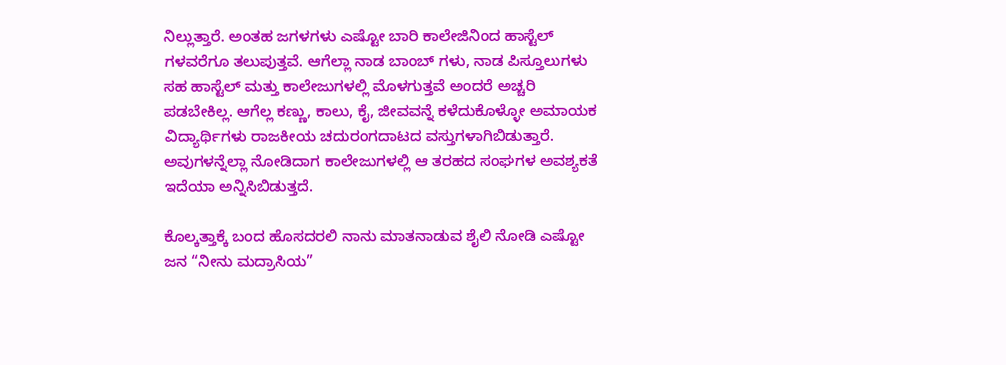ನಿಲ್ಲುತ್ತಾರೆ. ಅಂತಹ ಜಗಳಗಳು ಎಷ್ಟೋ ಬಾರಿ ಕಾಲೇಜಿನಿಂದ ಹಾಸ್ಟೆಲ್ ಗಳವರೆಗೂ ತಲುಪುತ್ತವೆ. ಆಗೆಲ್ಲಾ ನಾಡ ಬಾಂಬ್ ಗಳು, ನಾಡ ಪಿಸ್ತೂಲುಗಳು ಸಹ ಹಾಸ್ಟೆಲ್ ಮತ್ತು ಕಾಲೇಜುಗಳಲ್ಲಿ ಮೊಳಗುತ್ತವೆ ಅಂದರೆ ಅಚ್ಚರಿ ಪಡಬೇಕಿಲ್ಲ. ಆಗೆಲ್ಲ ಕಣ್ಣು, ಕಾಲು, ಕೈ, ಜೀವವನ್ನೆ ಕಳೆದುಕೊಳ್ಳೋ ಅಮಾಯಕ ವಿದ್ಯಾರ್ಥಿಗಳು ರಾಜಕೀಯ ಚದುರಂಗದಾಟದ ವಸ್ತುಗಳಾಗಿಬಿಡುತ್ತಾರೆ. ಅವುಗಳನ್ನೆಲ್ಲಾ ನೋಡಿದಾಗ ಕಾಲೇಜುಗಳಲ್ಲಿ ಆ ತರಹದ ಸಂಘಗಳ ಅವಶ್ಯಕತೆ ಇದೆಯಾ ಅನ್ನಿಸಿಬಿಡುತ್ತದೆ.

ಕೊಲ್ಕತ್ತಾಕ್ಕೆ ಬಂದ ಹೊಸದರಲಿ ನಾನು ಮಾತನಾಡುವ ಶೈಲಿ ನೋಡಿ ಎಷ್ಟೋ ಜನ “ನೀನು ಮದ್ರಾಸಿಯ”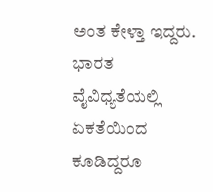ಅಂತ ಕೇಳ್ತಾ ಇದ್ದರು. ಭಾರತ ವೈವಿಧ್ಯತೆಯಲ್ಲಿ ಏಕತೆಯಿಂದ ಕೂಡಿದ್ದರೂ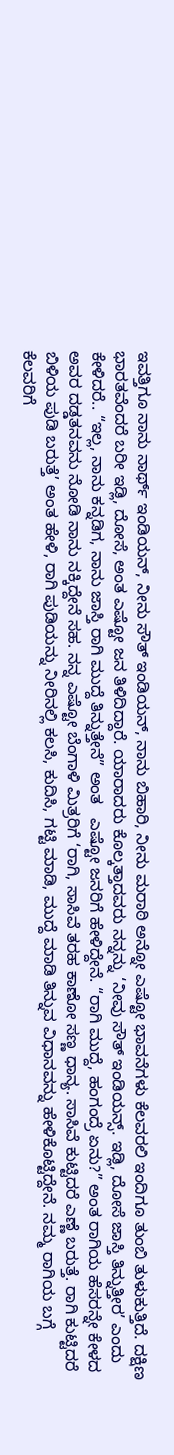ಇವತ್ತಿಗೂ ನಾನು ನಾರ್ಥ್ ಇಂಡಿಯನ್, ನೀನು ಸೌತ್ ಇಂಡಿಯನ್, ನಾನು ಬಿಹಾರಿ, ನೀನು ಮರಾಠಿ ಅನ್ನೋ ಎಷ್ಟೋ ಭಾವನೆಗಳು ಕೆಲವರಲಿ ಇಂದಿಗೂ ತುಂಬಿ ತುಳುಕುತ್ತಿದೆ. ದಕ್ಷಿಣ ಭಾರತವೆಂದರೆ ಬರೀ ಇಡ್ಲಿ, ದೋಸೆ, ಅಂತ ಎಷ್ಟೋ ಜನ ತಿಳಿದಿದ್ದಾರೆ. ಯಾರಾದರು ಕೊಲ್ಕತ್ತಾದವರು ನನ್ನನ್ನು ‘ನೀವು ಸೌತ್ ಇಂಡಿಯನ್ಸ್. ಇಡ್ಲಿ, ದೋಸೆ ಜಾಸ್ತಿ ತಿನ್ನುತ್ತೀರ’ ಎಂದು ಕೇಳಿದರೆ.. “ಇಲ್ಲ, ನಾನು ಕನ್ನಡಿಗ, ನಾನು ಜಾಸ್ತಿ ರಾಗಿ ಮುದ್ದೆ ತಿನ್ನುತ್ತೇನೆ” ಅಂತ   ಎಷ್ಟೋ ಜನರಿಗೆ ಹೇಳಿದ್ದೇನೆ. “ರಾಗಿ ಮುದ್ದೆ, ಹಂಗಂದ್ರೆ ಏನು?” ಅಂತ ರಾಗಿಯ ಹೆಸರನ್ನೇ ಕೇಳದ ಅವರ ದಡ್ಡತನವನು ನೋಡಿ ನಾನು ನಕ್ಕಿದ್ದೇನೆ ಸಹ. ನನ್ನ ಎಷ್ಟೋ ಬೆಂಗಾಳಿ ಮಿತ್ರರಿಗೆ ‘ರಾಗಿ, ಸಾಸಿವೆ ತರಹ ಕಾಣೋ ಸಣ್ಣ ಧಾನ್ಯ. ಸಾಸಿವೆ ಕುಟ್ಟಿದರೆ ಎಣ್ಣೆ ಬರುತ್ತೆ. ರಾಗಿ ಕುಟ್ಟಿದರೆ ಬಿಳಿಯ ಪುಡಿ ಬರುತ್ತೆ’ ಅಂತ ಹೇಳಿ, ರಾಗಿ ಪುಡಿಯನ್ನು ನೀರಿನಲ್ಲಿ ಕಲಸಿ, ಕುದಿಸಿ, ಗಟ್ಟಿ ಮಾಡಿ, ಮುದ್ದೆ ಮಾಡಿ ತಿನ್ನುವ ವಿಧಾನವನ್ನು ಹೇಳಿಕೊಟ್ಟಿದ್ದೇನೆ. ನಮ್ಮ ರಾಗಿಯ ಬಗ್ಗೆ ಕೆಲವರಿಗೆ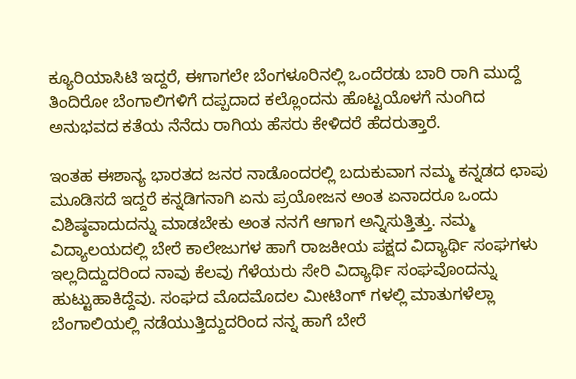ಕ್ಯೂರಿಯಾಸಿಟಿ ಇದ್ದರೆ, ಈಗಾಗಲೇ ಬೆಂಗಳೂರಿನಲ್ಲಿ ಒಂದೆರಡು ಬಾರಿ ರಾಗಿ ಮುದ್ದೆ ತಿಂದಿರೋ ಬೆಂಗಾಲಿಗಳಿಗೆ ದಪ್ಪದಾದ ಕಲ್ಲೊಂದನು ಹೊಟ್ಟಯೊಳಗೆ ನುಂಗಿದ ಅನುಭವದ ಕತೆಯ ನೆನೆದು ರಾಗಿಯ ಹೆಸರು ಕೇಳಿದರೆ ಹೆದರುತ್ತಾರೆ.

ಇಂತಹ ಈಶಾನ್ಯ ಭಾರತದ ಜನರ ನಾಡೊಂದರಲ್ಲಿ ಬದುಕುವಾಗ ನಮ್ಮ ಕನ್ನಡದ ಛಾಪು ಮೂಡಿಸದೆ ಇದ್ದರೆ ಕನ್ನಡಿಗನಾಗಿ ಏನು ಪ್ರಯೋಜನ ಅಂತ ಏನಾದರೂ ಒಂದು ವಿಶಿಷ್ಠವಾದುದನ್ನು ಮಾಡಬೇಕು ಅಂತ ನನಗೆ ಆಗಾಗ ಅನ್ನಿಸುತ್ತಿತ್ತು. ನಮ್ಮ ವಿದ್ಯಾಲಯದಲ್ಲಿ ಬೇರೆ ಕಾಲೇಜುಗಳ ಹಾಗೆ ರಾಜಕೀಯ ಪಕ್ಷದ ವಿದ್ಯಾರ್ಥಿ ಸಂಘಗಳು ಇಲ್ಲದಿದ್ದುದರಿಂದ ನಾವು ಕೆಲವು ಗೆಳೆಯರು ಸೇರಿ ವಿದ್ಯಾರ್ಥಿ ಸಂಘವೊಂದನ್ನು ಹುಟ್ಟುಹಾಕಿದ್ದೆವು. ಸಂಘದ ಮೊದಮೊದಲ ಮೀಟಿಂಗ್ ಗಳಲ್ಲಿ ಮಾತುಗಳೆಲ್ಲಾ ಬೆಂಗಾಲಿಯಲ್ಲಿ ನಡೆಯುತ್ತಿದ್ದುದರಿಂದ ನನ್ನ ಹಾಗೆ ಬೇರೆ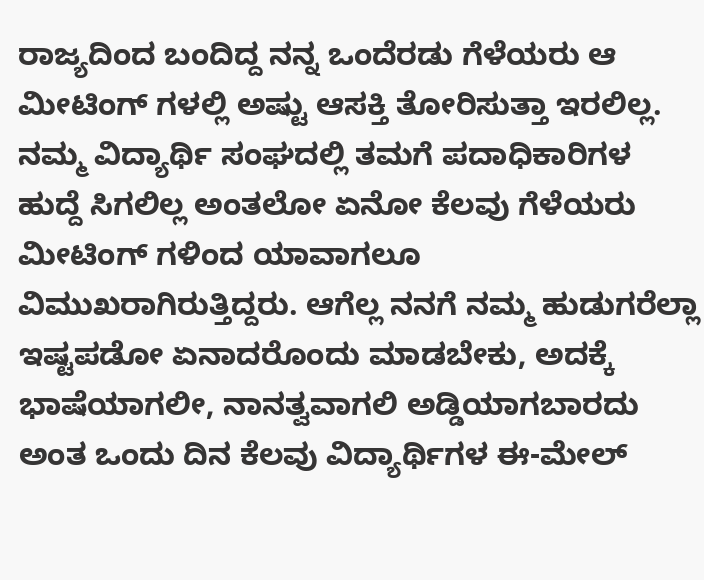ರಾಜ್ಯದಿಂದ ಬಂದಿದ್ದ ನನ್ನ ಒಂದೆರಡು ಗೆಳೆಯರು ಆ ಮೀಟಿಂಗ್ ಗಳಲ್ಲಿ ಅಷ್ಟು ಆಸಕ್ತಿ ತೋರಿಸುತ್ತಾ ಇರಲಿಲ್ಲ. ನಮ್ಮ ವಿದ್ಯಾರ್ಥಿ ಸಂಘದಲ್ಲಿ ತಮಗೆ ಪದಾಧಿಕಾರಿಗಳ ಹುದ್ದೆ ಸಿಗಲಿಲ್ಲ ಅಂತಲೋ ಏನೋ ಕೆಲವು ಗೆಳೆಯರು ಮೀಟಿಂಗ್ ಗಳಿಂದ ಯಾವಾಗಲೂ ವಿಮುಖರಾಗಿರುತ್ತಿದ್ದರು. ಆಗೆಲ್ಲ ನನಗೆ ನಮ್ಮ ಹುಡುಗರೆಲ್ಲಾ ಇಷ್ಟಪಡೋ ಏನಾದರೊಂದು ಮಾಡಬೇಕು, ಅದಕ್ಕೆ ಭಾಷೆಯಾಗಲೀ, ನಾನತ್ವವಾಗಲಿ ಅಡ್ಡಿಯಾಗಬಾರದು ಅಂತ ಒಂದು ದಿನ ಕೆಲವು ವಿದ್ಯಾರ್ಥಿಗಳ ಈ-ಮೇಲ್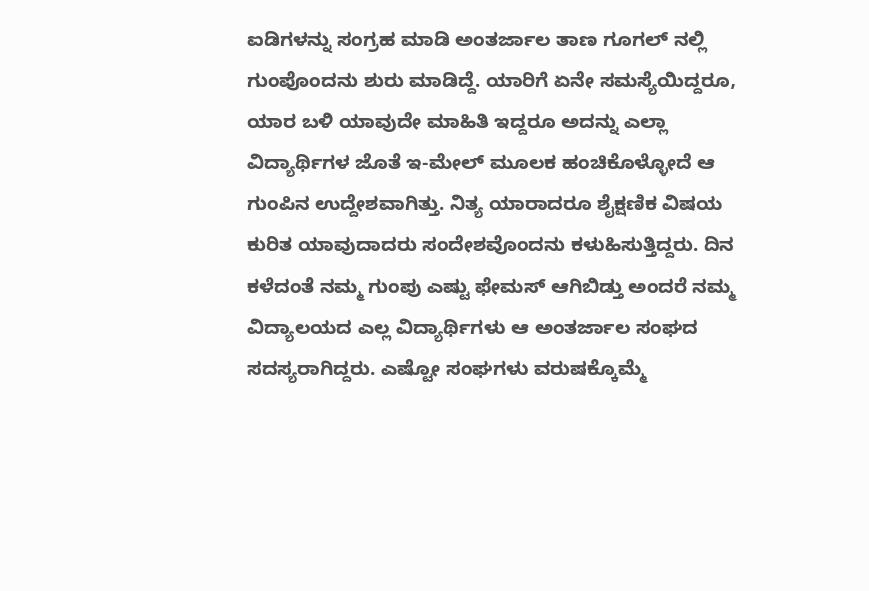ಐಡಿಗಳನ್ನು ಸಂಗ್ರಹ ಮಾಡಿ ಅಂತರ್ಜಾಲ ತಾಣ ಗೂಗಲ್ ನಲ್ಲಿ ಗುಂಪೊಂದನು ಶುರು ಮಾಡಿದ್ದೆ. ಯಾರಿಗೆ ಏನೇ ಸಮಸ್ಯೆಯಿದ್ದರೂ, ಯಾರ ಬಳಿ ಯಾವುದೇ ಮಾಹಿತಿ ಇದ್ದರೂ ಅದನ್ನು ಎಲ್ಲಾ ವಿದ್ಯಾರ್ಥಿಗಳ ಜೊತೆ ಇ-ಮೇಲ್ ಮೂಲಕ ಹಂಚಿಕೊಳ್ಳೋದೆ ಆ ಗುಂಪಿನ ಉದ್ದೇಶವಾಗಿತ್ತು. ನಿತ್ಯ ಯಾರಾದರೂ ಶೈಕ್ಷಣಿಕ ವಿಷಯ ಕುರಿತ ಯಾವುದಾದರು ಸಂದೇಶವೊಂದನು ಕಳುಹಿಸುತ್ತಿದ್ದರು. ದಿನ ಕಳೆದಂತೆ ನಮ್ಮ ಗುಂಪು ಎಷ್ಟು ಫೇಮಸ್ ಆಗಿಬಿಡ್ತು ಅಂದರೆ ನಮ್ಮ ವಿದ್ಯಾಲಯದ ಎಲ್ಲ ವಿದ್ಯಾರ್ಥಿಗಳು ಆ ಅಂತರ್ಜಾಲ ಸಂಘದ ಸದಸ್ಯರಾಗಿದ್ದರು. ಎಷ್ಟೋ ಸಂಘಗಳು ವರುಷಕ್ಕೊಮ್ಮೆ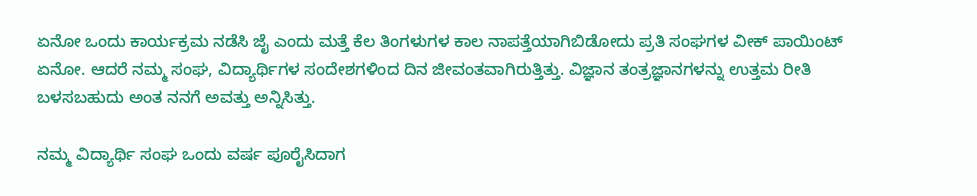ಏನೋ ಒಂದು ಕಾರ್ಯಕ್ರಮ ನಡೆಸಿ ಜೈ ಎಂದು ಮತ್ತೆ ಕೆಲ ತಿಂಗಳುಗಳ ಕಾಲ ನಾಪತ್ತೆಯಾಗಿಬಿಡೋದು ಪ್ರತಿ ಸಂಘಗಳ ವೀಕ್ ಪಾಯಿಂಟ್ ಏನೋ. ಆದರೆ ನಮ್ಮ ಸಂಘ, ವಿದ್ಯಾರ್ಥಿಗಳ ಸಂದೇಶಗಳಿಂದ ದಿನ ಜೀವಂತವಾಗಿರುತ್ತಿತ್ತು. ವಿಜ್ಞಾನ ತಂತ್ರಜ್ಞಾನಗಳನ್ನು ಉತ್ತಮ ರೀತಿ ಬಳಸಬಹುದು ಅಂತ ನನಗೆ ಅವತ್ತು ಅನ್ನಿಸಿತ್ತು.

ನಮ್ಮ ವಿದ್ಯಾರ್ಥಿ ಸಂಘ ಒಂದು ವರ್ಷ ಪೂರೈಸಿದಾಗ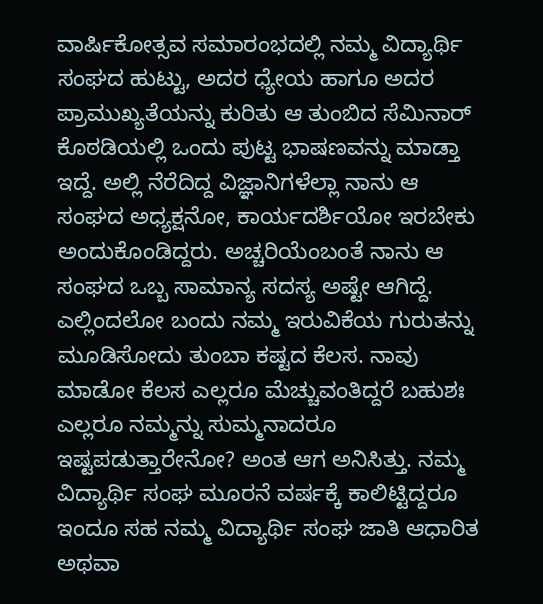ವಾರ್ಷಿಕೋತ್ಸವ ಸಮಾರಂಭದಲ್ಲಿ ನಮ್ಮ ವಿದ್ಯಾರ್ಥಿ ಸಂಘದ ಹುಟ್ಟು, ಅದರ ಧ್ಯೇಯ ಹಾಗೂ ಅದರ ಪ್ರಾಮುಖ್ಯತೆಯನ್ನು ಕುರಿತು ಆ ತುಂಬಿದ ಸೆಮಿನಾರ್ ಕೊಠಡಿಯಲ್ಲಿ ಒಂದು ಪುಟ್ಟ ಭಾಷಣವನ್ನು ಮಾಡ್ತಾ ಇದ್ದೆ. ಅಲ್ಲಿ ನೆರೆದಿದ್ದ ವಿಜ್ಞಾನಿಗಳೆಲ್ಲಾ ನಾನು ಆ ಸಂಘದ ಅಧ್ಯಕ್ಷನೋ, ಕಾರ್ಯದರ್ಶಿಯೋ ಇರಬೇಕು ಅಂದುಕೊಂಡಿದ್ದರು. ಅಚ್ಚರಿಯೆಂಬಂತೆ ನಾನು ಆ ಸಂಘದ ಒಬ್ಬ ಸಾಮಾನ್ಯ ಸದಸ್ಯ ಅಷ್ಟೇ ಆಗಿದ್ದೆ. ಎಲ್ಲಿಂದಲೋ ಬಂದು ನಮ್ಮ ಇರುವಿಕೆಯ ಗುರುತನ್ನು ಮೂಡಿಸೋದು ತುಂಬಾ ಕಷ್ಟದ ಕೆಲಸ. ನಾವು ಮಾಡೋ ಕೆಲಸ ಎಲ್ಲರೂ ಮೆಚ್ಚುವಂತಿದ್ದರೆ ಬಹುಶಃ ಎಲ್ಲರೂ ನಮ್ಮನ್ನು ಸುಮ್ಮನಾದರೂ ಇಷ್ಟಪಡುತ್ತಾರೇನೋ? ಅಂತ ಆಗ ಅನಿಸಿತ್ತು. ನಮ್ಮ ವಿದ್ಯಾರ್ಥಿ ಸಂಘ ಮೂರನೆ ವರ್ಷಕ್ಕೆ ಕಾಲಿಟ್ಟಿದ್ದರೂ ಇಂದೂ ಸಹ ನಮ್ಮ ವಿದ್ಯಾರ್ಥಿ ಸಂಘ ಜಾತಿ ಆಧಾರಿತ ಅಥವಾ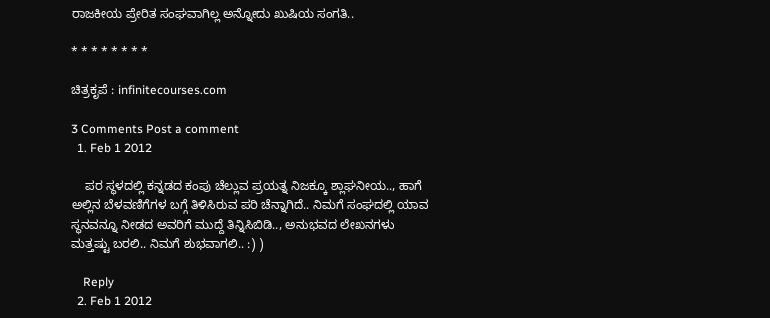ರಾಜಕೀಯ ಪ್ರೇರಿತ ಸಂಘವಾಗಿಲ್ಲ ಅನ್ನೋದು ಖುಷಿಯ ಸಂಗತಿ..

* * * * * * * *

ಚಿತ್ರಕೃಪೆ : infinitecourses.com

3 Comments Post a comment
  1. Feb 1 2012

    ಪರ ಸ್ಥಳದಲ್ಲಿ ಕನ್ನಡದ ಕಂಪು ಚೆಲ್ಲುವ ಪ್ರಯತ್ನ ನಿಜಕ್ಕೂ ಶ್ಲಾಘನೀಯ.., ಹಾಗೆ ಅಲ್ಲಿನ ಬೆಳವಣಿಗೆಗಳ ಬಗ್ಗೆ ತಿಳಿಸಿರುವ ಪರಿ ಚೆನ್ನಾಗಿದೆ.. ನಿಮಗೆ ಸಂಘದಲ್ಲಿ ಯಾವ ಸ್ಥನವನ್ನೂ ನೀಡದ ಅವರಿಗೆ ಮುದ್ದೆ ತಿನ್ನಿಸಿಬಿಡಿ.., ಅನುಭವದ ಲೇಖನಗಳು ಮತ್ತಷ್ಟು ಬರಲಿ.. ನಿಮಗೆ ಶುಭವಾಗಲಿ.. :) )

    Reply
  2. Feb 1 2012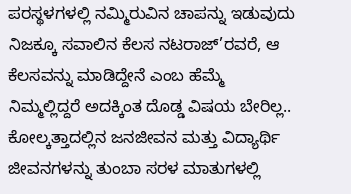ಪರಸ್ಥಳಗಳಲ್ಲಿ ನಮ್ಮಿರುವಿನ ಚಾಪನ್ನು ಇಡುವುದು ನಿಜಕ್ಕೂ ಸವಾಲಿನ ಕೆಲಸ ನಟರಾಜ್’ರವರೆ, ಆ ಕೆಲಸವನ್ನು ಮಾಡಿದ್ದೇನೆ ಎಂಬ ಹೆಮ್ಮೆ ನಿಮ್ಮಲ್ಲಿದ್ದರೆ ಅದಕ್ಕಿಂತ ದೊಡ್ಡ ವಿಷಯ ಬೇರಿಲ್ಲ.. ಕೋಲ್ಕತ್ತಾದಲ್ಲಿನ ಜನಜೀವನ ಮತ್ತು ವಿದ್ಯಾರ್ಥಿ ಜೀವನಗಳನ್ನು ತುಂಬಾ ಸರಳ ಮಾತುಗಳಲ್ಲಿ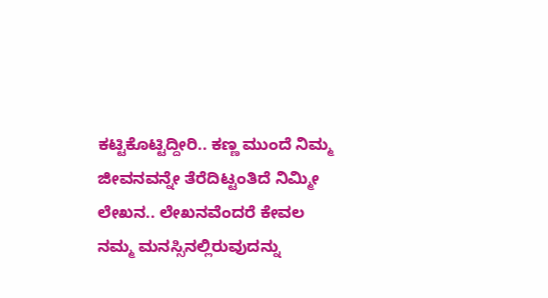ಕಟ್ಟಿಕೊಟ್ಟಿದ್ದೀರಿ.. ಕಣ್ಣ ಮುಂದೆ ನಿಮ್ಮ ಜೀವನವನ್ನೇ ತೆರೆದಿಟ್ಟಂತಿದೆ ನಿಮ್ಮೀ ಲೇಖನ.. ಲೇಖನವೆಂದರೆ ಕೇವಲ ನಮ್ಮ ಮನಸ್ಸಿನಲ್ಲಿರುವುದನ್ನು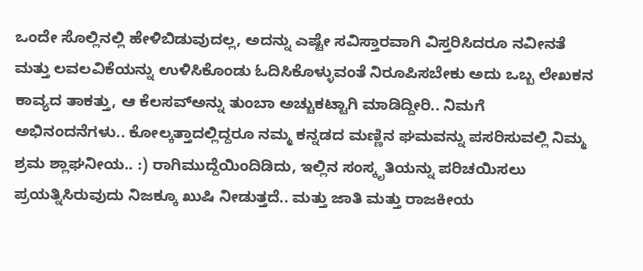ಒಂದೇ ಸೊಲ್ಲಿನಲ್ಲಿ ಹೇಳಿಬಿಡುವುದಲ್ಲ, ಅದನ್ನು ಎಷ್ಟೇ ಸವಿಸ್ತಾರವಾಗಿ ವಿಸ್ತರಿಸಿದರೂ ನವೀನತೆ ಮತ್ತು ಲವಲವಿಕೆಯನ್ನು ಉಳಿಸಿಕೊಂಡು ಓದಿಸಿಕೊಳ್ಳುವಂತೆ ನಿರೂಪಿಸಬೇಕು ಅದು ಒಬ್ಬ ಲೇಖಕನ ಕಾವ್ಯದ ತಾಕತ್ತು, ಆ ಕೆಲಸವ್ಅನ್ನು ತುಂಬಾ ಅಚ್ಚುಕಟ್ಟಾಗಿ ಮಾಡಿದ್ದೀರಿ.. ನಿಮಗೆ ಅಭಿನಂದನೆಗಳು.. ಕೋಲ್ಕತ್ತಾದಲ್ಲಿದ್ದರೂ ನಮ್ಮ ಕನ್ನಡದ ಮಣ್ಣಿನ ಘಮವನ್ನು ಪಸರಿಸುವಲ್ಲಿ ನಿಮ್ಮ ಶ್ರಮ ಶ್ಲಾಘನೀಯ.. :) ರಾಗಿಮುದ್ದೆಯಿಂದಿಡಿದು, ಇಲ್ಲಿನ ಸಂಸ್ಕೃತಿಯನ್ನು ಪರಿಚಯಿಸಲು ಪ್ರಯತ್ನಿಸಿರುವುದು ನಿಜಕ್ಕೂ ಖುಷಿ ನೀಡುತ್ತದೆ.. ಮತ್ತು ಜಾತಿ ಮತ್ತು ರಾಜಕೀಯ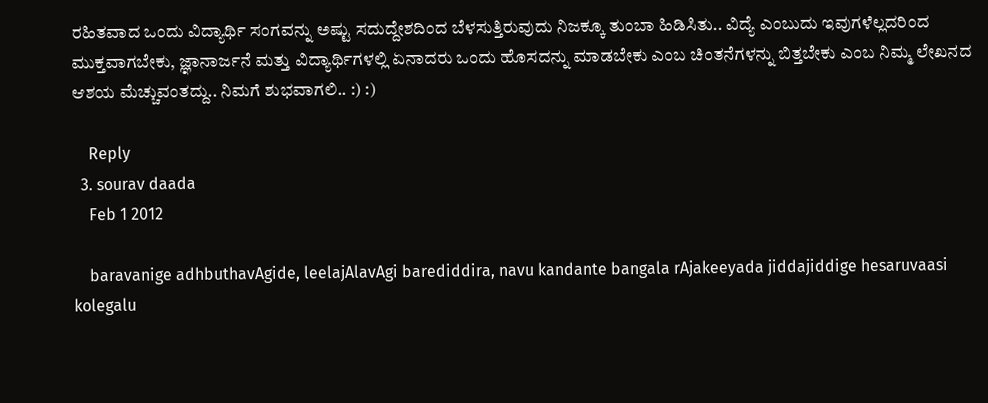ರಹಿತವಾದ ಒಂದು ವಿದ್ಯಾರ್ಥಿ ಸಂಗವನ್ನು ಅಷ್ಟು ಸದುದ್ದೇಶದಿಂದ ಬೆಳಸುತ್ತಿರುವುದು ನಿಜಕ್ಕೂ ತುಂಬಾ ಹಿಡಿಸಿತು.. ವಿದ್ಯೆ ಎಂಬುದು ಇವುಗಳೆಲ್ಲದರಿಂದ ಮುಕ್ತವಾಗಬೇಕು, ಜ್ಞಾನಾರ್ಜನೆ ಮತ್ತು ವಿದ್ಯಾರ್ಥಿಗಳಲ್ಲಿ ಏನಾದರು ಒಂದು ಹೊಸದನ್ನು ಮಾಡಬೇಕು ಎಂಬ ಚಿಂತನೆಗಳನ್ನು ಬಿತ್ತಬೇಕು ಎಂಬ ನಿಮ್ಮ ಲೇಖನದ ಆಶಯ ಮೆಚ್ಚುವಂತದ್ದು.. ನಿಮಗೆ ಶುಭವಾಗಲಿ.. :) :)

    Reply
  3. sourav daada
    Feb 1 2012

    baravanige adhbuthavAgide, leelajAlavAgi barediddira, navu kandante bangala rAjakeeyada jiddajiddige hesaruvaasi kolegalu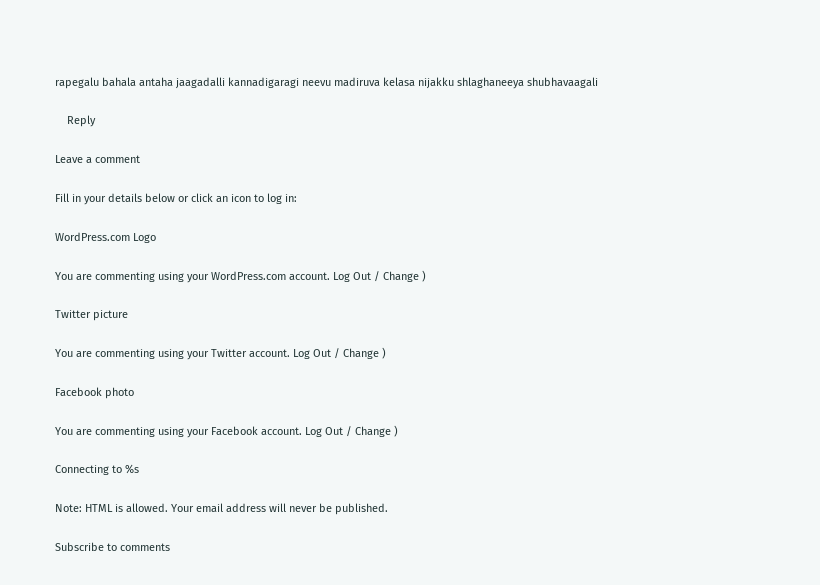rapegalu bahala antaha jaagadalli kannadigaragi neevu madiruva kelasa nijakku shlaghaneeya shubhavaagali

    Reply

Leave a comment

Fill in your details below or click an icon to log in:

WordPress.com Logo

You are commenting using your WordPress.com account. Log Out / Change )

Twitter picture

You are commenting using your Twitter account. Log Out / Change )

Facebook photo

You are commenting using your Facebook account. Log Out / Change )

Connecting to %s

Note: HTML is allowed. Your email address will never be published.

Subscribe to comments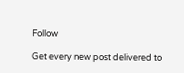Follow

Get every new post delivered to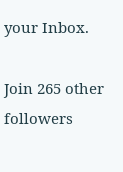your Inbox.

Join 265 other followers